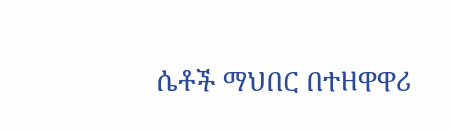ሴቶች ማህበር በተዘዋዋሪ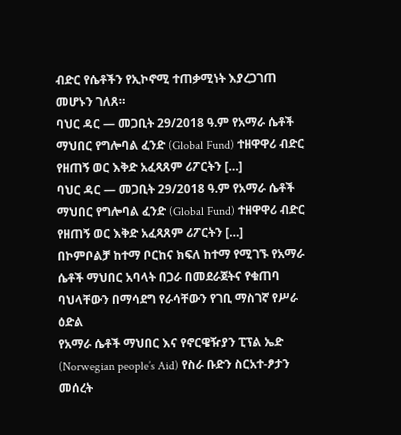ብድር የሴቶችን የኢኮኖሚ ተጠቃሚነት እያረጋገጠ መሆኑን ገለጸ።
ባህር ዳር — መጋቢት 29/2018 ዓ.ም የአማራ ሴቶች ማህበር የግሎባል ፈንድ (Global Fund) ተዘዋዋሪ ብድር የዘጠኝ ወር እቅድ አፈጻጸም ሪፖርትን […]
ባህር ዳር — መጋቢት 29/2018 ዓ.ም የአማራ ሴቶች ማህበር የግሎባል ፈንድ (Global Fund) ተዘዋዋሪ ብድር የዘጠኝ ወር እቅድ አፈጻጸም ሪፖርትን […]
በኮምቦልቻ ከተማ ቦርከና ክፍለ ከተማ የሚገኙ የአማራ ሴቶች ማህበር አባላት በጋራ በመደራጀትና የቁጠባ ባህላቸውን በማሳደግ የራሳቸውን የገቢ ማስገኛ የሥራ ዕድል
የአማራ ሴቶች ማህበር እና የኖርዌዥያን ፒፕል ኤድ (Norwegian people’s Aid) የስራ ቡድን ስርአተ-ፆታን መሰረት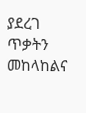ያደረገ ጥቃትን መከላከልና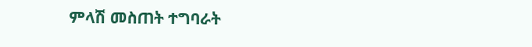ምላሽ መስጠት ተግባራት